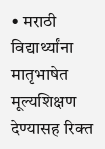• मराठी विद्यार्थ्यांना मातृभाषेत मूल्यशिक्षण देण्यासह रिक्त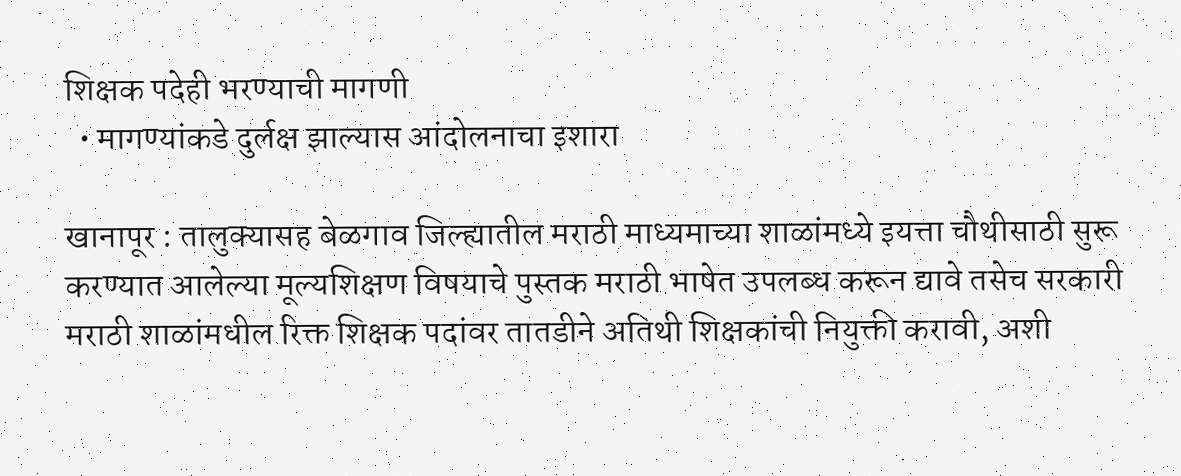शिक्षक पदेही भरण्याची मागणी
  • मागण्यांकडे दुर्लक्ष झाल्यास आंदोलनाचा इशारा

खानापूर : तालुक्यासह बेळगाव जिल्ह्यातील मराठी माध्यमाच्या शाळांमध्ये इयत्ता चौथीसाठी सुरू करण्यात आलेल्या मूल्यशिक्षण विषयाचे पुस्तक मराठी भाषेत उपलब्ध करून द्यावे तसेच सरकारी मराठी शाळांमधील रिक्त शिक्षक पदांवर तातडीने अतिथी शिक्षकांची नियुक्ती करावी, अशी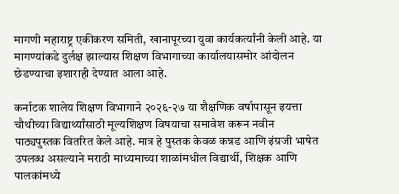मागणी महाराष्ट्र एकीकरण समिती, खानापूरच्या युवा कार्यकर्त्यांनी केली आहे. या मागण्यांकडे दुर्लक्ष झाल्यास शिक्षण विभागाच्या कार्यालयासमोर आंदोलन छेडण्याचा इशाराही देण्यात आला आहे.

कर्नाटक शालेय शिक्षण विभागाने २०२६-२७ या शैक्षणिक वर्षापासून इयत्ता चौथीच्या विद्यार्थ्यांसाठी मूल्यशिक्षण विषयाचा समावेश करून नवीन पाठ्यपुस्तक वितरित केले आहे. मात्र हे पुस्तक केवळ कन्नड आणि इंग्रजी भाषेत उपलब्ध असल्याने मराठी माध्यमाच्या शाळांमधील विद्यार्थी, शिक्षक आणि पालकांमध्ये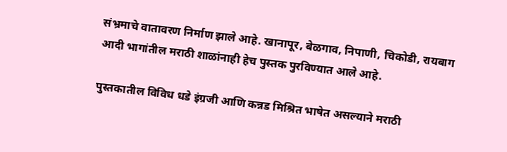संभ्रमाचे वातावरण निर्माण झाले आहे. खानापूर, बेळगाव, निपाणी, चिकोडी, रायबाग आदी भागांतील मराठी शाळांनाही हेच पुस्तक पुरविण्यात आले आहे.

पुस्तकातील विविध धडे इंग्रजी आणि कन्नड मिश्रित भाषेत असल्याने मराठी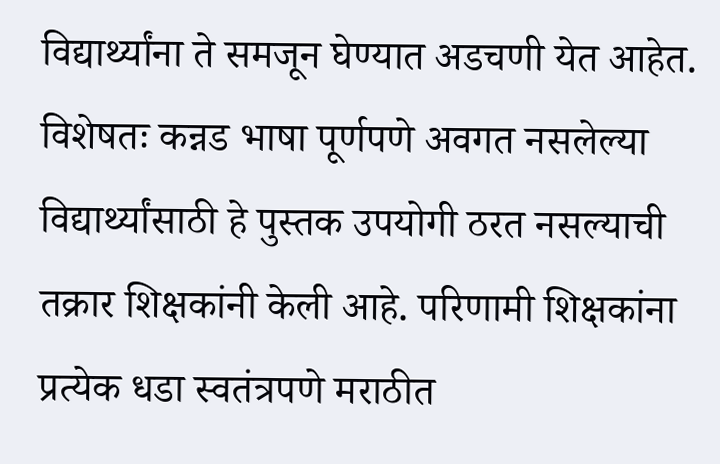विद्यार्थ्यांना ते समजून घेण्यात अडचणी येत आहेत. विशेषतः कन्नड भाषा पूर्णपणे अवगत नसलेल्या विद्यार्थ्यांसाठी हे पुस्तक उपयोगी ठरत नसल्याची तक्रार शिक्षकांनी केली आहे. परिणामी शिक्षकांना प्रत्येक धडा स्वतंत्रपणे मराठीत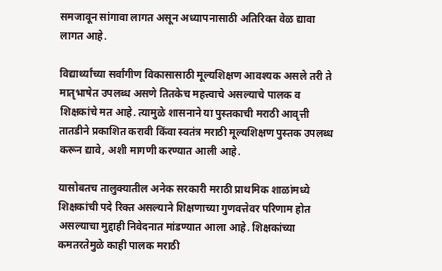समजावून सांगावा लागत असून अध्यापनासाठी अतिरिक्त वेळ द्यावा लागत आहे.

विद्यार्थ्यांच्या सर्वांगीण विकासासाठी मूल्यशिक्षण आवश्यक असले तरी ते मातृभाषेत उपलब्ध असणे तितकेच महत्त्वाचे असल्याचे पालक व शिक्षकांचे मत आहे. त्यामुळे शासनाने या पुस्तकाची मराठी आवृत्ती तातडीने प्रकाशित करावी किंवा स्वतंत्र मराठी मूल्यशिक्षण पुस्तक उपलब्ध करून द्यावे, अशी मागणी करण्यात आली आहे.

यासोबतच तालुक्यातील अनेक सरकारी मराठी प्राथमिक शाळांमध्ये शिक्षकांची पदे रिक्त असल्याने शिक्षणाच्या गुणवत्तेवर परिणाम होत असल्याचा मुद्दाही निवेदनात मांडण्यात आला आहे. शिक्षकांच्या कमतरतेमुळे काही पालक मराठी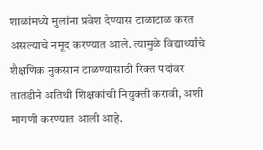शाळांमध्ये मुलांना प्रवेश देण्यास टाळाटाळ करत असल्याचे नमूद करण्यात आले. त्यामुळे विद्यार्थ्यांचे शैक्षणिक नुकसान टाळण्यासाठी रिक्त पदांवर तातडीने अतिथी शिक्षकांची नियुक्ती करावी, अशी मागणी करण्यात आली आहे.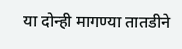या दोन्ही मागण्या तातडीने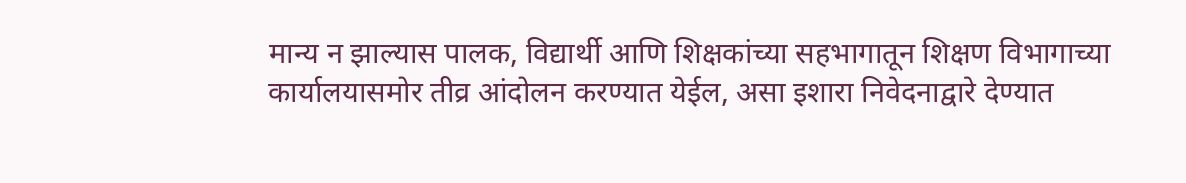मान्य न झाल्यास पालक, विद्यार्थी आणि शिक्षकांच्या सहभागातून शिक्षण विभागाच्या कार्यालयासमोर तीव्र आंदोलन करण्यात येईल, असा इशारा निवेदनाद्वारे देण्यात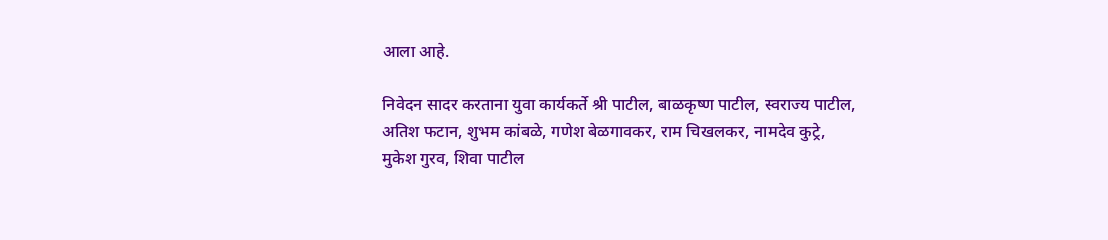आला आहे.

निवेदन सादर करताना युवा कार्यकर्ते श्री पाटील, बाळकृष्ण पाटील, स्वराज्य पाटील, अतिश फटान, शुभम कांबळे, गणेश बेळगावकर, राम चिखलकर, नामदेव कुट्रे, मुकेश गुरव, शिवा पाटील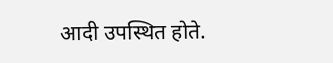आदी उपस्थित होते.